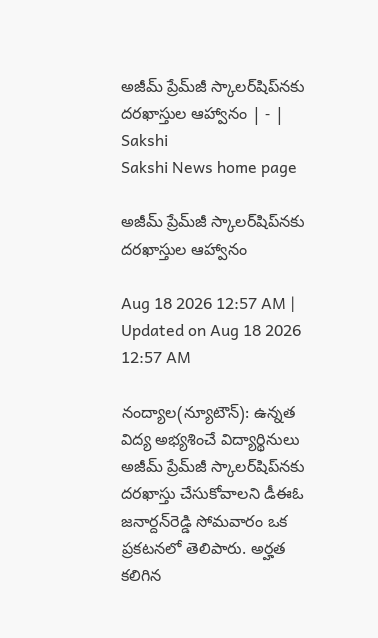అజీమ్‌ ప్రేమ్‌జీ స్కాలర్‌షిప్‌నకు దరఖాస్తుల ఆహ్వానం | - | Sakshi
Sakshi News home page

అజీమ్‌ ప్రేమ్‌జీ స్కాలర్‌షిప్‌నకు దరఖాస్తుల ఆహ్వానం

Aug 18 2026 12:57 AM | Updated on Aug 18 2026 12:57 AM

నంద్యాల(న్యూటౌన్‌): ఉన్నత విద్య అభ్యశించే విద్యార్థినులు అజీమ్‌ ప్రేమ్‌జీ స్కాలర్‌షిప్‌నకు దరఖాస్తు చేసుకోవాలని డీఈఓ జనార్దన్‌రెడ్డి సోమవారం ఒక ప్రకటనలో తెలిపారు. అర్హత కలిగిన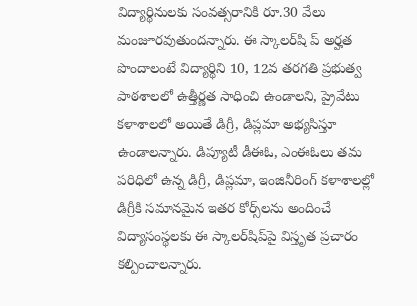విద్యార్థినులకు సంవత్సరానికి రూ.30 వేలు మంజూరవుతుందన్నారు. ఈ స్కాలర్‌షి ప్‌ అర్హత పొందాలంటే విద్యార్థిని 10, 12వ తరగతి ప్రభుత్వ పాఠశాలలో ఉత్తీర్ణత సాధించి ఉండాలని, ప్రైవేటు కళాశాలలో అయితే డిగ్రీ, డిప్లమా అభ్యసిస్తూ ఉండాలన్నారు. డిప్యూటీ డీఈఓ, ఎంఈఓలు తమ పరిధిలో ఉన్న డిగ్రీ, డిప్లమా, ఇంజినీరింగ్‌ కళాశాలల్లో డిగ్రీకి సమానమైన ఇతర కోర్స్‌లను అందించే విద్యాసంస్థలకు ఈ స్కాలర్‌షిప్‌పై విస్తృత ప్రచారం కల్పించాలన్నారు.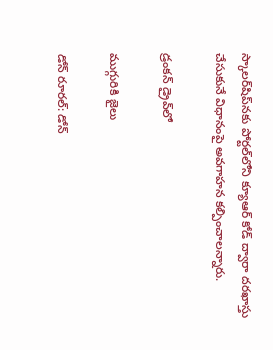స్కాలర్‌షిప్‌నకు పోర్టల్‌లోని క్యూఆర్‌ కోడ్‌ ద్వారా దరఖాస్తు చేసుకునే విధానంపై అవగాహన కల్పించాలన్నారు.

డ్రంకన్‌ డ్రైవ్‌లో

ముగ్గురికి జైలు

డోన్‌ రూరల్‌: డోన్‌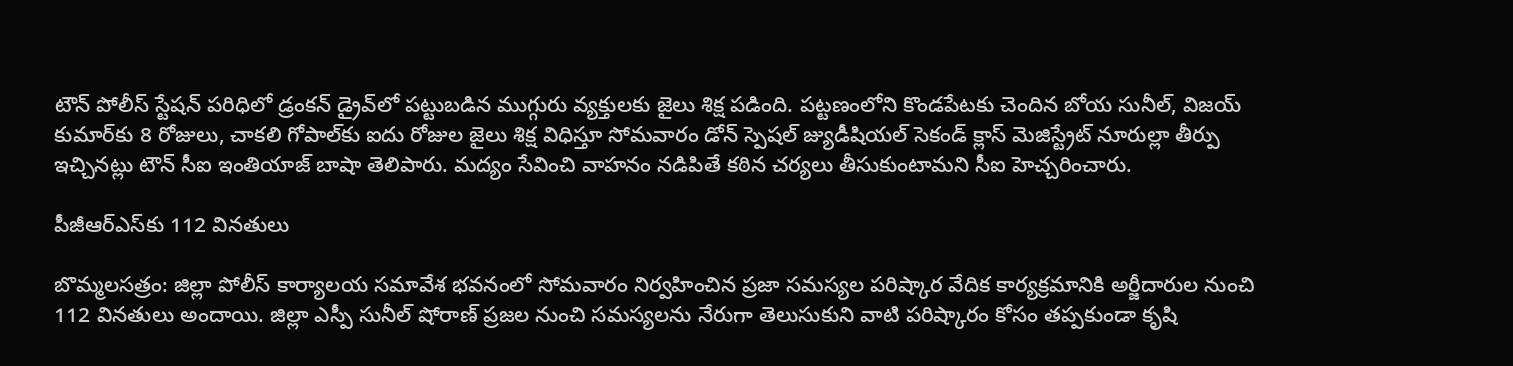టౌన్‌ పోలీస్‌ స్టేషన్‌ పరిధిలో డ్రంకన్‌ డ్రైవ్‌లో పట్టుబడిన ముగ్గురు వ్యక్తులకు జైలు శిక్ష పడింది. పట్టణంలోని కొండపేటకు చెందిన బోయ సునీల్‌, విజయ్‌ కుమార్‌కు 8 రోజులు, చాకలి గోపాల్‌కు ఐదు రోజుల జైలు శిక్ష విధిస్తూ సోమవారం డోన్‌ స్పెషల్‌ జ్యుడీషియల్‌ సెకండ్‌ క్లాస్‌ మెజిస్ట్రేట్‌ నూరుల్లా తీర్పు ఇచ్చినట్లు టౌన్‌ సీఐ ఇంతియాజ్‌ బాషా తెలిపారు. మద్యం సేవించి వాహనం నడిపితే కఠిన చర్యలు తీసుకుంటామని సీఐ హెచ్చరించారు.

పీజీఆర్‌ఎస్‌కు 112 వినతులు

బొమ్మలసత్రం: జిల్లా పోలీస్‌ కార్యాలయ సమావేశ భవనంలో సోమవారం నిర్వహించిన ప్రజా సమస్యల పరిష్కార వేదిక కార్యక్రమానికి అర్జీదారుల నుంచి 112 వినతులు అందాయి. జిల్లా ఎస్పీ సునీల్‌ షోరాణ్‌ ప్రజల నుంచి సమస్యలను నేరుగా తెలుసుకుని వాటి పరిష్కారం కోసం తప్పకుండా కృషి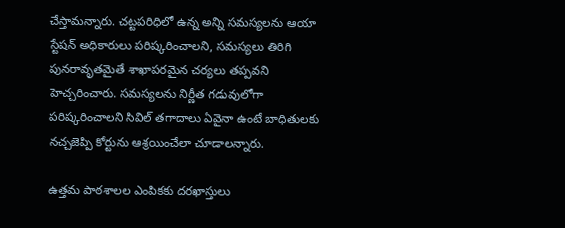చేస్తామన్నారు. చట్టపరిధిలో ఉన్న అన్ని సమస్యలను ఆయా స్టేషన్‌ అధికారులు పరిష్కరించాలని, సమస్యలు తిరిగి పునరావృతమైతే శాఖాపరమైన చర్యలు తప్పవని హెచ్చరించారు. సమస్యలను నిర్ణీత గడువులోగా పరిష్కరించాలని సివిల్‌ తగాదాలు ఏవైనా ఉంటే బాధితులకు నచ్చజెప్పి కోర్టును ఆశ్రయించేలా చూడాలన్నారు.

ఉత్తమ పాఠశాలల ఎంపికకు దరఖాస్తులు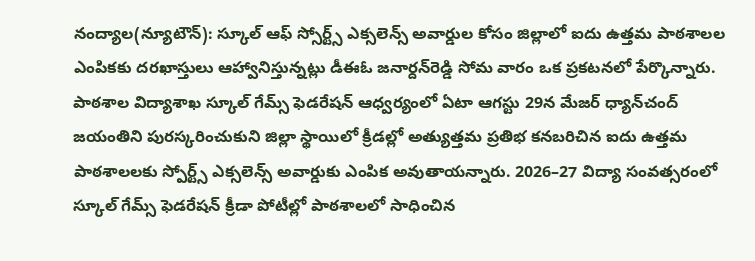నంద్యాల(న్యూటౌన్‌): స్కూల్‌ ఆఫ్‌ స్సోర్ట్స్‌ ఎక్సలెన్స్‌ అవార్డుల కోసం జిల్లాలో ఐదు ఉత్తమ పాఠశాలల ఎంపికకు దరఖాస్తులు ఆహ్వానిస్తున్నట్లు డీఈఓ జనార్దన్‌రెడ్డి సోమ వారం ఒక ప్రకటనలో పేర్కొన్నారు. పాఠశాల విద్యాశాఖ స్కూల్‌ గేమ్స్‌ ఫెడరేషన్‌ ఆధ్వర్యంలో ఏటా ఆగస్టు 29న మేజర్‌ ధ్యాన్‌చంద్‌ జయంతిని పురస్కరించుకుని జిల్లా స్థాయిలో క్రీడల్లో అత్యుత్తమ ప్రతిభ కనబరిచిన ఐదు ఉత్తమ పాఠశాలలకు స్పోర్ట్స్‌ ఎక్సలెన్స్‌ అవార్డుకు ఎంపిక అవుతాయన్నారు. 2026–27 విద్యా సంవత్సరంలో స్కూల్‌ గేమ్స్‌ ఫెడరేషన్‌ క్రీడా పోటీల్లో పాఠశాలలో సాధించిన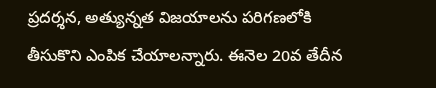ప్రదర్శన, అత్యున్నత విజయాలను పరిగణలోకి తీసుకొని ఎంపిక చేయాలన్నారు. ఈనెల 20వ తేదీన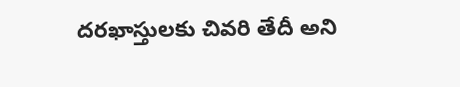దరఖాస్తులకు చివరి తేదీ అని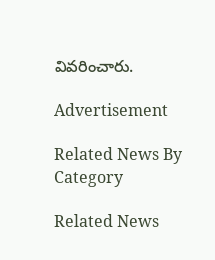వివరించారు.

Advertisement

Related News By Category

Related News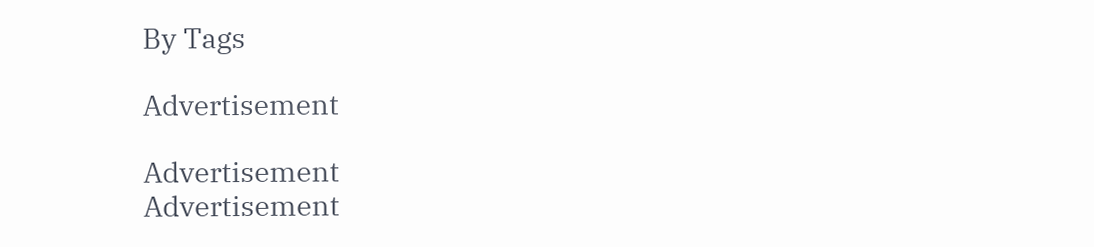By Tags

Advertisement

Advertisement
Advertisement